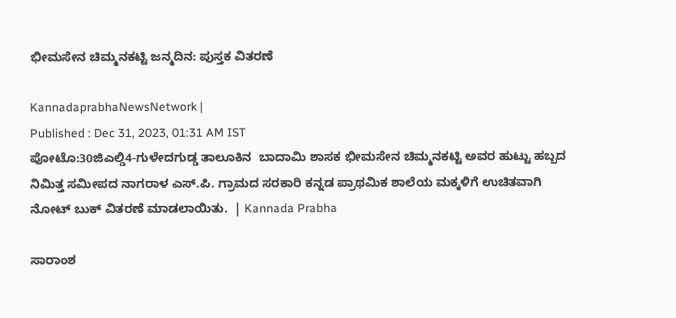ಭೀಮಸೇನ ಚಿಮ್ಮನಕಟ್ಟಿ ಜನ್ಮದಿನ: ಪುಸ್ತಕ ವಿತರಣೆ

KannadaprabhaNewsNetwork |
Published : Dec 31, 2023, 01:31 AM IST
ಪೋಟೊ:30ಜಿಎಲ್ಡಿ4-ಗುಳೇದಗುಡ್ಡ ತಾಲೂಕಿನ  ಬಾದಾಮಿ ಶಾಸಕ ಭೀಮಸೇನ ಚಿಮ್ಮನಕಟ್ಟಿ ಅವರ ಹುಟ್ಟು ಹಬ್ಬದ ನಿಮಿತ್ತ ಸಮೀಪದ ನಾಗರಾಳ ಎಸ್.ಪಿ. ಗ್ರಾಮದ ಸರಕಾರಿ ಕನ್ನಡ ಪ್ರಾಥಮಿಕ ಶಾಲೆಯ ಮಕ್ಕಳಿಗೆ ಉಚಿತವಾಗಿ ನೋಟ್ ಬುಕ್ ವಿತರಣೆ ಮಾಡಲಾಯಿತು.  | Kannada Prabha

ಸಾರಾಂಶ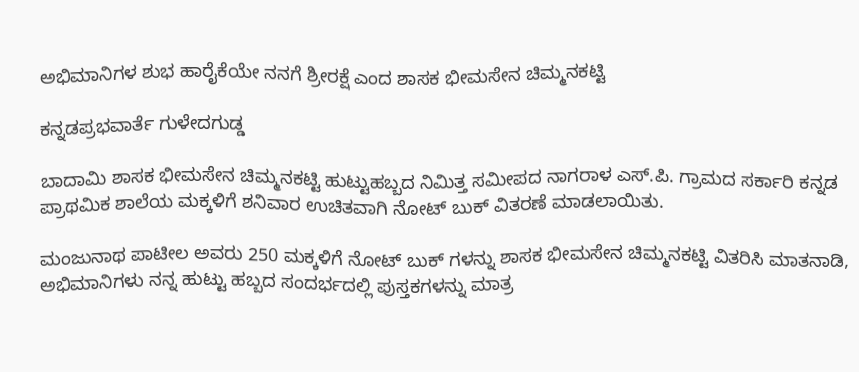ಅಭಿಮಾನಿಗಳ ಶುಭ ಹಾರೈಕೆಯೇ ನನಗೆ ಶ್ರೀರಕ್ಷೆ ಎಂದ ಶಾಸಕ ಭೀಮಸೇನ ಚಿಮ್ಮನಕಟ್ಟಿ

ಕನ್ನಡಪ್ರಭವಾರ್ತೆ ಗುಳೇದಗುಡ್ಡ

ಬಾದಾಮಿ ಶಾಸಕ ಭೀಮಸೇನ ಚಿಮ್ಮನಕಟ್ಟಿ ಹುಟ್ಟುಹಬ್ಬದ ನಿಮಿತ್ತ ಸಮೀಪದ ನಾಗರಾಳ ಎಸ್.ಪಿ. ಗ್ರಾಮದ ಸರ್ಕಾರಿ ಕನ್ನಡ ಪ್ರಾಥಮಿಕ ಶಾಲೆಯ ಮಕ್ಕಳಿಗೆ ಶನಿವಾರ ಉಚಿತವಾಗಿ ನೋಟ್ ಬುಕ್ ವಿತರಣೆ ಮಾಡಲಾಯಿತು.

ಮಂಜುನಾಥ ಪಾಟೀಲ ಅವರು 250 ಮಕ್ಕಳಿಗೆ ನೋಟ್ ಬುಕ್ ಗಳನ್ನು ಶಾಸಕ ಭೀಮಸೇನ ಚಿಮ್ಮನಕಟ್ಟಿ ವಿತರಿಸಿ ಮಾತನಾಡಿ, ಅಭಿಮಾನಿಗಳು ನನ್ನ ಹುಟ್ಟು ಹಬ್ಬದ ಸಂದರ್ಭದಲ್ಲಿ ಪುಸ್ತಕಗಳನ್ನು ಮಾತ್ರ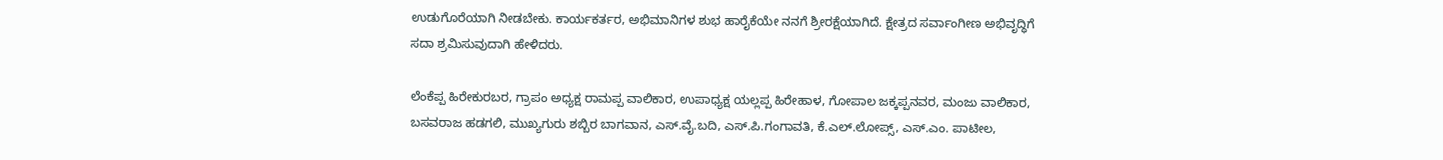ಉಡುಗೊರೆಯಾಗಿ ನೀಡಬೇಕು. ಕಾರ್ಯಕರ್ತರ, ಅಭಿಮಾನಿಗಳ ಶುಭ ಹಾರೈಕೆಯೇ ನನಗೆ ಶ್ರೀರಕ್ಷೆಯಾಗಿದೆ. ಕ್ಷೇತ್ರದ ಸರ್ವಾಂಗೀಣ ಅಭಿವೃದ್ಧಿಗೆ ಸದಾ ಶ್ರಮಿಸುವುದಾಗಿ ಹೇಳಿದರು.

ಲೆಂಕೆಪ್ಪ ಹಿರೇಕುರಬರ, ಗ್ರಾಪಂ ಅಧ್ಯಕ್ಷ ರಾಮಪ್ಪ ವಾಲಿಕಾರ, ಉಪಾಧ್ಯಕ್ಷ ಯಲ್ಲಪ್ಪ ಹಿರೇಹಾಳ, ಗೋಪಾಲ ಜಕ್ಕಪ್ಪನವರ, ಮಂಜು ವಾಲಿಕಾರ, ಬಸವರಾಜ ಹಡಗಲಿ, ಮುಖ್ಯಗುರು ಶಬ್ಬಿರ ಬಾಗವಾನ, ಎಸ್.ವೈ.ಬದಿ, ಎಸ್.ಪಿ.ಗಂಗಾವತಿ, ಕೆ.ಎಲ್.ಲೋಪ್ಸ್, ಎಸ್.ಎಂ. ಪಾಟೀಲ,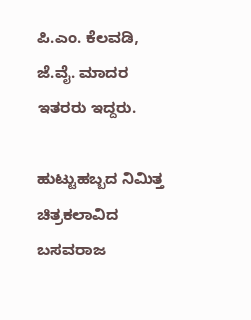ಪಿ.ಎಂ. ಕೆಲವಡಿ, ಜೆ.ವೈ. ಮಾದರ ಇತರರು ಇದ್ದರು.

ಹುಟ್ಟುಹಬ್ಬದ ನಿಮಿತ್ತ ಚಿತ್ರಕಲಾವಿದ ಬಸವರಾಜ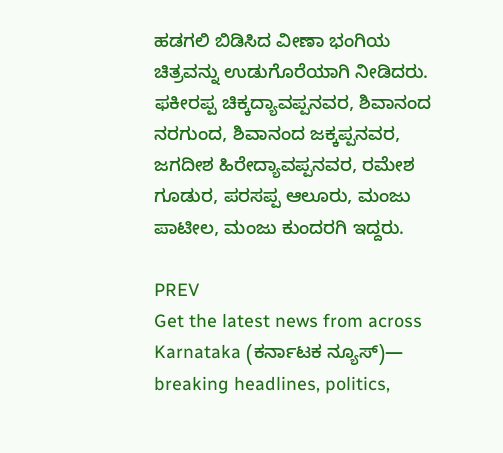ಹಡಗಲಿ ಬಿಡಿಸಿದ ವೀಣಾ ಭಂಗಿಯ ಚಿತ್ರವನ್ನು ಉಡುಗೊರೆಯಾಗಿ ನೀಡಿದರು. ಫಕೀರಪ್ಪ ಚಿಕ್ಕದ್ಯಾವಪ್ಪನವರ, ಶಿವಾನಂದ ನರಗುಂದ, ಶಿವಾನಂದ ಜಕ್ಕಪ್ಪನವರ, ಜಗದೀಶ ಹಿರೇದ್ಯಾವಪ್ಪನವರ, ರಮೇಶ ಗೂಡುರ, ಪರಸಪ್ಪ ಆಲೂರು, ಮಂಜು ಪಾಟೀಲ, ಮಂಜು ಕುಂದರಗಿ ಇದ್ದರು.

PREV
Get the latest news from across Karnataka (ಕರ್ನಾಟಕ ನ್ಯೂಸ್)— breaking headlines, politics,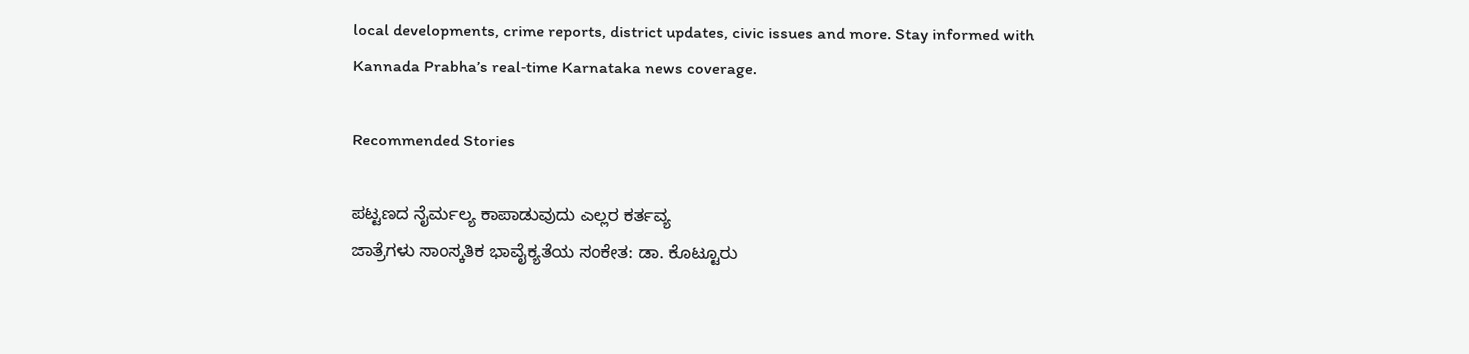local developments, crime reports, district updates, civic issues and more. Stay informed with Kannada Prabha’s real‑time Karnataka news coverage.

Recommended Stories

ಪಟ್ಟಣದ ನೈರ್ಮಲ್ಯ ಕಾಪಾಡುವುದು ಎಲ್ಲರ ಕರ್ತವ್ಯ
ಜಾತ್ರೆಗಳು ಸಾಂಸ್ಕತಿಕ ಭಾವೈಕ್ಯತೆಯ ಸಂಕೇತ: ಡಾ. ಕೊಟ್ಟೂರು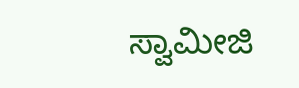ಸ್ವಾಮೀಜಿ